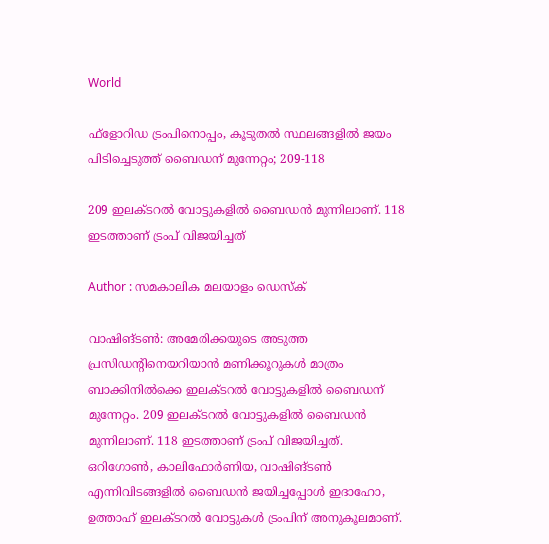World

ഫ്‌ളോറിഡ ട്രംപിനൊപ്പം, കൂടുതല്‍ സ്ഥലങ്ങളില്‍ ജയം പിടിച്ചെടുത്ത് ബൈഡന് മുന്നേറ്റം; 209-118

209 ഇലക്ടറല്‍ വോട്ടുകളില്‍ ബൈഡന്‍ മുന്നിലാണ്. 118 ഇടത്താണ് ട്രംപ് വിജയിച്ചത്

Author : സമകാലിക മലയാളം ഡെസ്ക്

വാഷിങ്ടണ്‍: അമേരിക്കയുടെ അടുത്ത പ്രസിഡന്റിനെയറിയാന്‍ മണിക്കൂറുകള്‍ മാത്രം ബാക്കിനില്‍ക്കെ ഇലക്ടറല്‍ വോട്ടുകളില്‍ ബൈഡന് മുന്നേറ്റം. 209 ഇലക്ടറല്‍ വോട്ടുകളില്‍ ബൈഡന്‍ മുന്നിലാണ്. 118 ഇടത്താണ് ട്രംപ് വിജയിച്ചത്. ഒറിഗോണ്‍, കാലിഫോര്‍ണിയ, വാഷിങ്ടണ്‍ എന്നിവിടങ്ങളില്‍ ബൈഡന്‍ ജയിച്ചപ്പോള്‍ ഇദാഹോ, ഉത്താഹ് ഇലക്ടറല്‍ വോട്ടുകള്‍ ട്രംപിന് അനുകൂലമാണ്.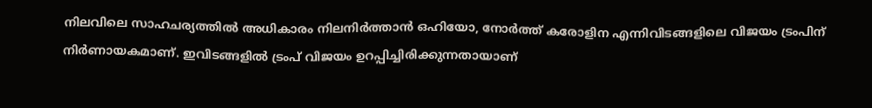നിലവിലെ സാഹചര്യത്തില്‍ അധികാരം നിലനിര്‍ത്താന്‍ ഒഹിയോ, നോര്‍ത്ത് കരോളിന എന്നിവിടങ്ങളിലെ വിജയം ട്രംപിന് നിര്‍ണായകമാണ്. ഇവിടങ്ങളില്‍ ട്രംപ് വിജയം ഉറപ്പിച്ചിരിക്കുന്നതായാണ്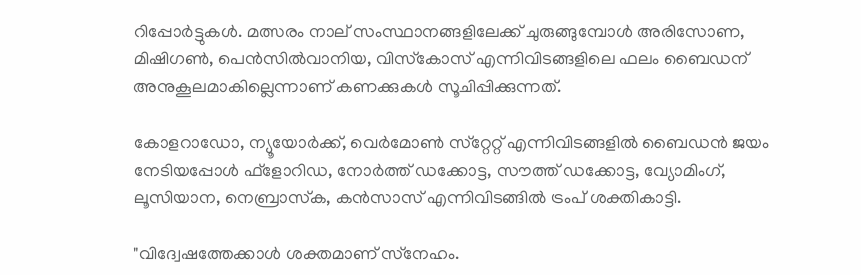റിപ്പോര്‍ട്ടുകള്‍. മത്സരം നാല് സംസ്ഥാനങ്ങളിലേക്ക് ചുരുങ്ങുമ്പോള്‍ അരിസോണ, മിഷിഗണ്‍, പെന്‍സില്‍വാനിയ, വിസ്‌കോസ് എന്നിവിടങ്ങളിലെ ഫലം ബൈഡന് അനുകൂലമാകില്ലെന്നാണ് കണക്കുകള്‍ സൂചിപ്പിക്കുന്നത്.

കോളറാഡോ, ന്യൂയോര്‍ക്ക്, വെര്‍മോണ്‍ സ്‌റ്റേറ്റ് എന്നിവിടങ്ങളില്‍ ബൈഡന്‍ ജയം നേടിയപ്പോള്‍ ഫ്‌ളോറിഡ, നോര്‍ത്ത് ഡക്കോട്ട, സൗത്ത് ഡക്കോട്ട, വ്യോമിംഗ്, ലൂസിയാന, നെബ്രാസ്‌ക, കന്‍സാസ് എന്നിവിടങ്ങില്‍ ട്രംപ് ശക്തികാട്ടി.

"വിദ്വേഷത്തേക്കാള്‍ ശക്തമാണ് സ്‌നേഹം.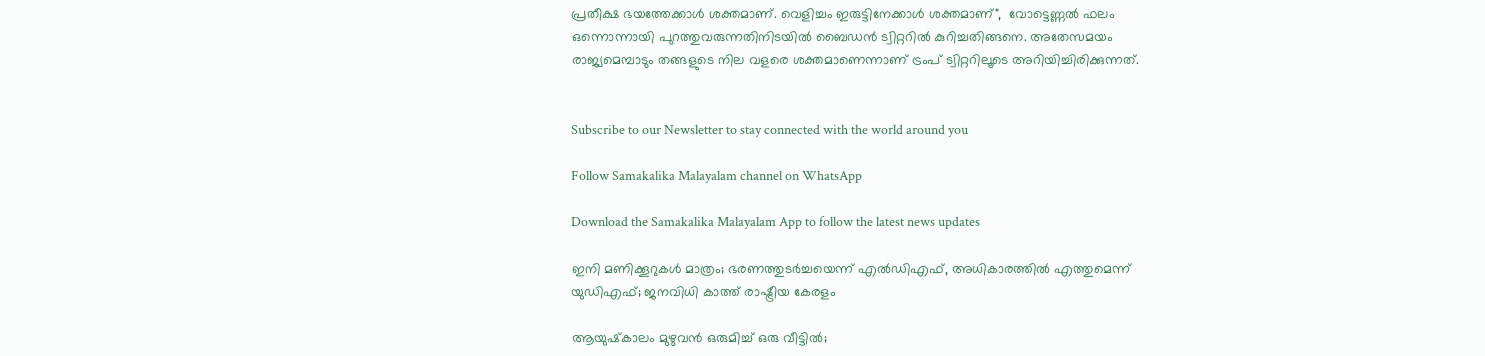പ്രതീക്ഷ ഭയത്തേക്കാള്‍ ശക്തമാണ്. വെളിച്ചം ഇരുട്ടിനേക്കാള്‍ ശക്തമാണ്",  വോട്ടെണ്ണല്‍ ഫലം ഒന്നൊന്നായി പുറത്തുവരുന്നതിനിടയില്‍ ബൈഡന്‍ ട്വിറ്ററില്‍ കുറിച്ചതിങ്ങനെ. അതേസമയം രാജ്യമെമ്പാടും തങ്ങളുടെ നില വളരെ ശക്തമാണെന്നാണ് ട്രംപ് ട്വിറ്ററിലൂടെ അറിയിച്ചിരിക്കുന്നത്.


Subscribe to our Newsletter to stay connected with the world around you

Follow Samakalika Malayalam channel on WhatsApp

Download the Samakalika Malayalam App to follow the latest news updates

ഇനി മണിക്കൂറുകൾ മാത്രം; ഭരണത്തുടർച്ചയെന്ന് എൽഡിഎഫ്, അധികാരത്തിൽ എത്തുമെന്ന് യുഡിഎഫ്; ജനവിധി കാത്ത് രാഷ്ട്രീയ കേരളം

ആയുഷ്‌കാലം മുഴുവന്‍ ഒരുമിച്ച് ഒരു വീട്ടില്‍;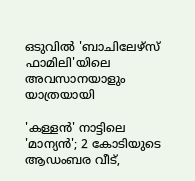ഒടുവില്‍ 'ബാചിലേഴ്‌സ് ഫാമിലി'യിലെ അവസാനയാളും യാത്രയായി

'കള്ളൻ' നാട്ടിലെ 'മാന്യൻ'; 2 കോടിയുടെ ആഡംബര വീട്,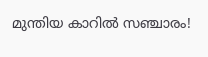മുന്തിയ കാറിൽ സഞ്ചാരം!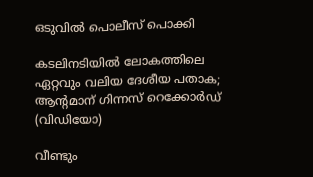ഒടുവിൽ പൊലീസ് പൊക്കി

കടലിനടിയില്‍ ലോകത്തിലെ ഏറ്റവും വലിയ ദേശീയ പതാക; ആന്റമാന് ഗിന്നസ് റെക്കോര്‍ഡ് (വിഡിയോ)

വീണ്ടും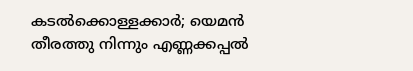കടല്‍ക്കൊള്ളക്കാര്‍; യെമന്‍ തീരത്തു നിന്നും എണ്ണക്കപ്പല്‍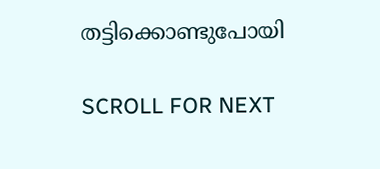തട്ടിക്കൊണ്ടുപോയി

SCROLL FOR NEXT